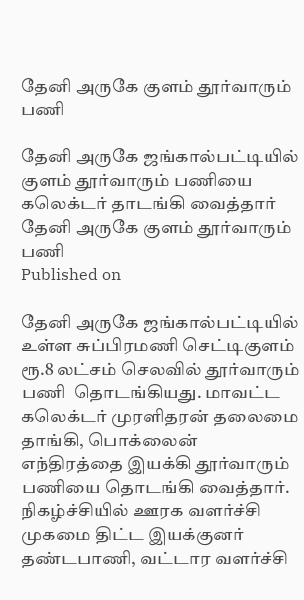தேனி அருகே குளம் தூர்வாரும் பணி

தேனி அருகே ஜங்கால்பட்டியில் குளம் தூர்வாரும் பணியை கலெக்டர் தாடங்கி வைத்தார்
தேனி அருகே குளம் தூர்வாரும் பணி
Published on

தேனி அருகே ஜங்கால்பட்டியில் உள்ள சுப்பிரமணி செட்டிகுளம் ரூ.8 லட்சம் செலவில் தூர்வாரும் பணி  தொடங்கியது. மாவட்ட கலெக்டர் முரளிதரன் தலைமை தாங்கி, பொக்லைன் எந்திரத்தை இயக்கி தூர்வாரும் பணியை தொடங்கி வைத்தார். நிகழ்ச்சியில் ஊரக வளர்ச்சி முகமை திட்ட இயக்குனர் தண்டபாணி, வட்டார வளர்ச்சி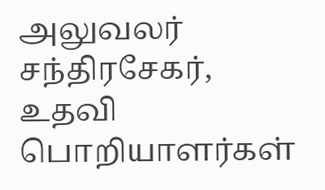அலுவலர் சந்திரசேகர், உதவி பொறியாளர்கள்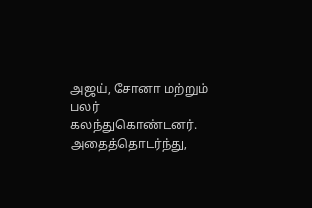அஜய், சோனா மற்றும் பலர் கலந்துகொண்டனர். அதைத்தொடர்ந்து,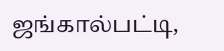ஜங்கால்பட்டி,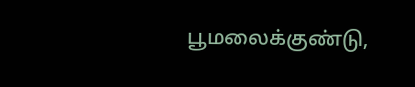பூமலைக்குண்டு,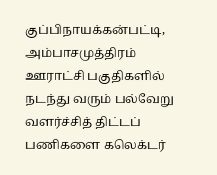குப்பிநாயக்கன்பட்டி, அம்பாசமுத்திரம் ஊராட்சி பகுதிகளில் நடந்து வரும் பல்வேறு வளர்ச்சித் திட்டப் பணிகளை கலெக்டர்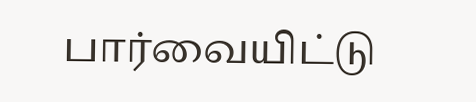பார்வையிட்டு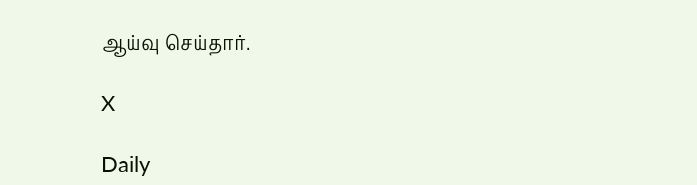ஆய்வு செய்தார்.

X

Daily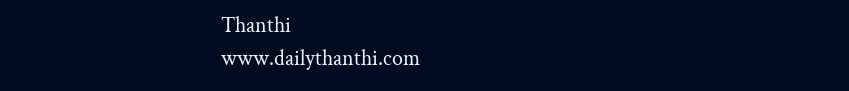Thanthi
www.dailythanthi.com